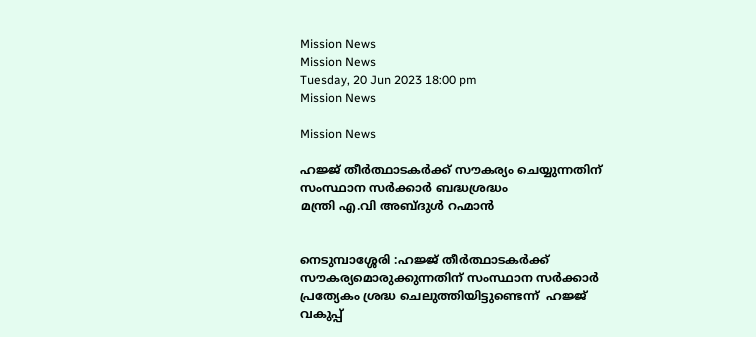Mission News
Mission News
Tuesday, 20 Jun 2023 18:00 pm
Mission News

Mission News

ഹജ്ജ് തീർത്ഥാടകർക്ക് സൗകര്യം ചെയ്യുന്നതിന് സംസ്ഥാന സർക്കാർ ബദ്ധശ്രദ്ധം
മന്ത്രി എ.വി അബ്ദുൾ റഹ്മാൻ


നെടുമ്പാശ്ശേരി :ഹജ്ജ് തീർത്ഥാടകർക്ക് സൗകര്യമൊരുക്കുന്നതിന് സംസ്ഥാന സർക്കാർ പ്രത്യേകം ശ്രദ്ധ ചെലുത്തിയിട്ടുണ്ടെന്ന്  ഹജ്ജ് വകുപ്പ്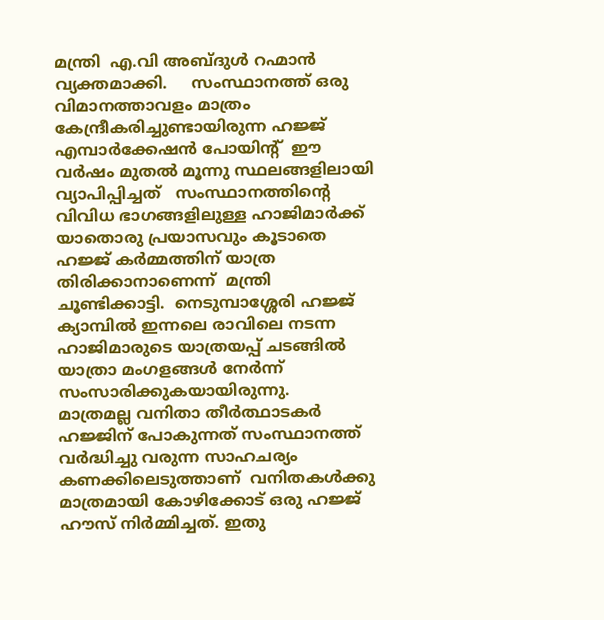മന്ത്രി  എ.വി അബ്ദുൾ റഹ്മാൻ വ്യക്തമാക്കി.     സംസ്ഥാനത്ത് ഒരു വിമാനത്താവളം മാത്രം കേന്ദ്രീകരിച്ചുണ്ടായിരുന്ന ഹജ്ജ് എമ്പാർക്കേഷൻ പോയിന്റ്  ഈ വർഷം മുതൽ മൂന്നു സ്ഥലങ്ങളിലായി വ്യാപിപ്പിച്ചത്   സംസ്ഥാനത്തിന്റെ വിവിധ ഭാഗങ്ങളിലുള്ള ഹാജിമാർക്ക് യാതൊരു പ്രയാസവും കൂടാതെ ഹജ്ജ് കർമ്മത്തിന് യാത്ര തിരിക്കാനാണെന്ന്  മന്ത്രി ചൂണ്ടിക്കാട്ടി.  നെടുമ്പാശ്ശേരി ഹജ്ജ് ക്യാമ്പിൽ ഇന്നലെ രാവിലെ നടന്ന ഹാജിമാരുടെ യാത്രയപ്പ് ചടങ്ങിൽ  യാത്രാ മംഗളങ്ങൾ നേർന്ന് സംസാരിക്കുകയായിരുന്നു.
മാത്രമല്ല വനിതാ തീർത്ഥാടകർ ഹജ്ജിന് പോകുന്നത് സംസ്ഥാനത്ത് വർദ്ധിച്ചു വരുന്ന സാഹചര്യം കണക്കിലെടുത്താണ്  വനിതകൾക്കു മാത്രമായി കോഴിക്കോട് ഒരു ഹജ്ജ് ഹൗസ് നിർമ്മിച്ചത്. ഇതു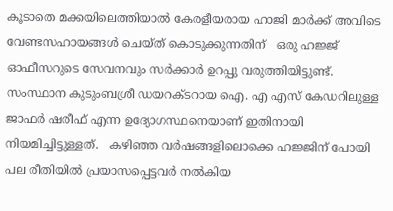കൂടാതെ മക്കയിലെത്തിയാൽ കേരളീയരായ ഹാജി മാർക്ക് അവിടെ വേണ്ടസഹായങ്ങൾ ചെയ്ത് കൊടുക്കുന്നതിന്   ഒരു ഹജ്ജ് ഓഫീസറുടെ സേവനവും സർക്കാർ ഉറപ്പു വരുത്തിയിട്ടുണ്ട്. സംസ്ഥാന കുടുംബശ്രീ ഡയറക്ടറായ ഐ. എ എസ് കേഡറിലുള്ള ജാഫർ ഷരീഫ് എന്ന ഉദ്യോഗസ്ഥനെയാണ് ഇതിനായി നിയമിച്ചിട്ടുള്ളത്.   കഴിഞ്ഞ വർഷങ്ങളിലൊക്കെ ഹജ്ജിന് പോയി പല രീതിയിൽ പ്രയാസപ്പെട്ടവർ നൽകിയ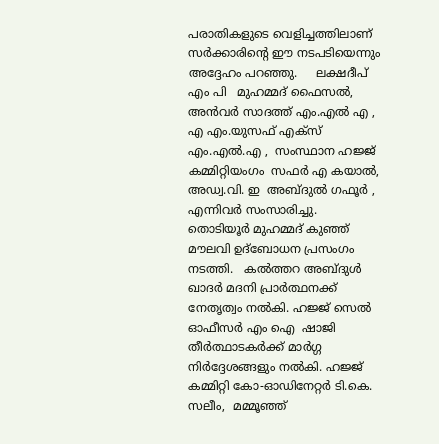പരാതികളുടെ വെളിച്ചത്തിലാണ്  സർക്കാരിന്റെ ഈ നടപടിയെന്നും  അദ്ദേഹം പറഞ്ഞു.     ലക്ഷദീപ്  എം പി   മുഹമ്മദ് ഫൈസൽ,   അൻവർ സാദത്ത് എം.എൽ എ , എ എം.യുസഫ് എക്സ് എം.എൽ.എ ,  സംസ്ഥാന ഹജ്ജ് കമ്മിറ്റിയംഗം  സഫർ എ കയാൽ,   അഡ്വ.വി. ഇ  അബ്ദുൽ ഗഫൂർ , എന്നിവർ സംസാരിച്ചു.
തൊടിയൂർ മുഹമ്മദ് കുഞ്ഞ് മൗലവി ഉദ്ബോധന പ്രസംഗം നടത്തി.   കൽത്തറ അബ്ദുൾ ഖാദർ മദനി പ്രാർത്ഥനക്ക് നേതൃത്വം നൽകി. ഹജ്ജ് സെൽ ഓഫീസർ എം ഐ  ഷാജി  തീർത്ഥാടകർക്ക് മാർഗ്ഗ നിർദ്ദേശങ്ങളും നൽകി. ഹജ്ജ് കമ്മിറ്റി കോ-ഓഡിനേറ്റർ ടി.കെ. സലീം,  മമ്മൂഞ്ഞ്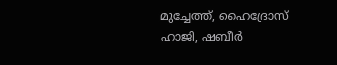മുച്ചേത്ത്, ഹൈദ്രോസ് ഹാജി, ഷബീർ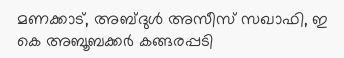മണക്കാട്, അബ്ദുൾ അസീസ് സഖാഫി, ഇ കെ അബൂബക്കർ കങ്ങരപ്പടി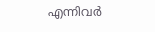എന്നിവർ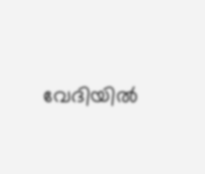വേദിയിൽ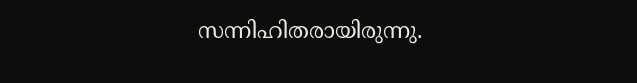സന്നിഹിതരായിരുന്നു.